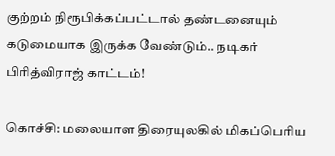குற்றம் நிரூபிக்கப்பட்டால் தண்டனையும் கடுமையாக இருக்க வேண்டும்.. நடிகர் பிரித்விராஜ் காட்டம்!

கொச்சி: மலையாள திரையுலகில் மிகப்பெரிய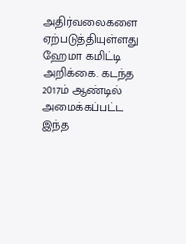அதிர்வலைகளை ஏற்படுத்தியுள்ளது ஹேமா கமிட்டி அறிக்கை. கடந்த 2017ம் ஆண்டில் அமைக்கப்பட்ட இந்த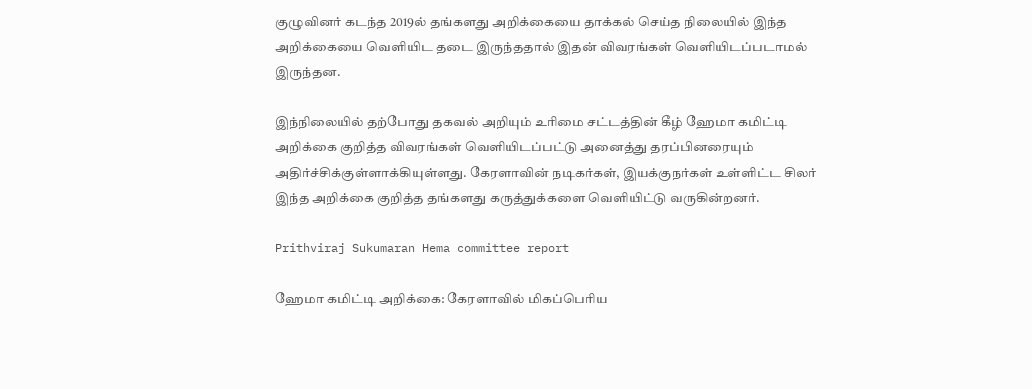குழுவினர் கடந்த 2019ல் தங்களது அறிக்கையை தாக்கல் செய்த நிலையில் இந்த அறிக்கையை வெளியிட தடை இருந்ததால் இதன் விவரங்கள் வெளியிடப்படாமல் இருந்தன.

இந்நிலையில் தற்போது தகவல் அறியும் உரிமை சட்டத்தின் கீழ் ஹேமா கமிட்டி அறிக்கை குறித்த விவரங்கள் வெளியிடப்பட்டு அனைத்து தரப்பினரையும் அதிர்ச்சிக்குள்ளாக்கியுள்ளது. கேரளாவின் நடிகர்கள், இயக்குநர்கள் உள்ளிட்ட சிலர் இந்த அறிக்கை குறித்த தங்களது கருத்துக்களை வெளியிட்டு வருகின்றனர்.

Prithviraj Sukumaran Hema committee report

ஹேமா கமிட்டி அறிக்கை: கேரளாவில் மிகப்பெரிய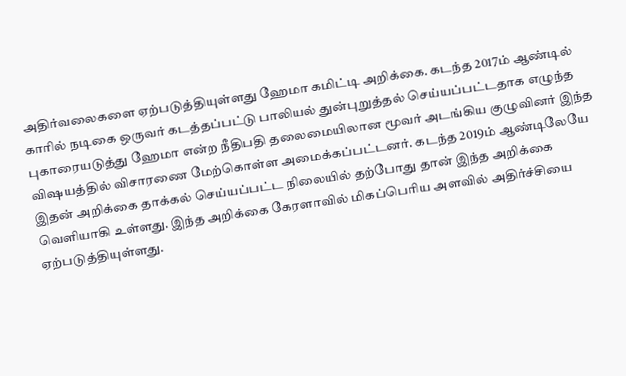அதிர்வலைகளை ஏற்படுத்தியுள்ளது ஹேமா கமிட்டி அறிக்கை. கடந்த 2017ம் ஆண்டில் காரில் நடிகை ஒருவர் கடத்தப்பட்டு பாலியல் துன்புறுத்தல் செய்யப்பட்டதாக எழுந்த புகாரையடுத்து ஹேமா என்ற நீதிபதி தலைமையிலான மூவர் அடங்கிய குழுவினர் இந்த விஷயத்தில் விசாரணை மேற்கொள்ள அமைக்கப்பட்டனர். கடந்த 2019ம் ஆண்டிலேயே இதன் அறிக்கை தாக்கல் செய்யப்பட்ட நிலையில் தற்போது தான் இந்த அறிக்கை வெளியாகி உள்ளது. இந்த அறிக்கை கேரளாவில் மிகப்பெரிய அளவில் அதிர்ச்சியை ஏற்படுத்தியுள்ளது.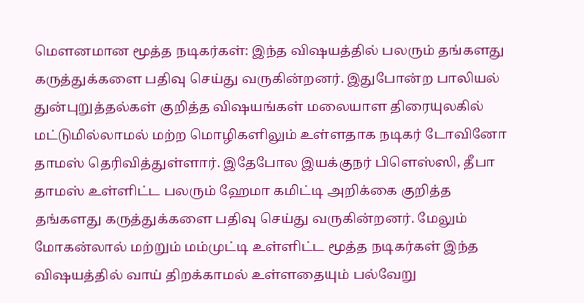மௌனமான மூத்த நடிகர்கள்: இந்த விஷயத்தில் பலரும் தங்களது கருத்துக்களை பதிவு செய்து வருகின்றனர். இதுபோன்ற பாலியல் துன்புறுத்தல்கள் குறித்த விஷயங்கள் மலையாள திரையுலகில் மட்டுமில்லாமல் மற்ற மொழிகளிலும் உள்ளதாக நடிகர் டோவினோ தாமஸ் தெரிவித்துள்ளார். இதேபோல இயக்குநர் பிளெஸ்ஸி, தீபா தாமஸ் உள்ளிட்ட பலரும் ஹேமா கமிட்டி அறிக்கை குறித்த தங்களது கருத்துக்களை பதிவு செய்து வருகின்றனர். மேலும் மோகன்லால் மற்றும் மம்முட்டி உள்ளிட்ட மூத்த நடிகர்கள் இந்த விஷயத்தில் வாய் திறக்காமல் உள்ளதையும் பல்வேறு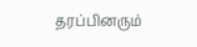தரப்பினரும்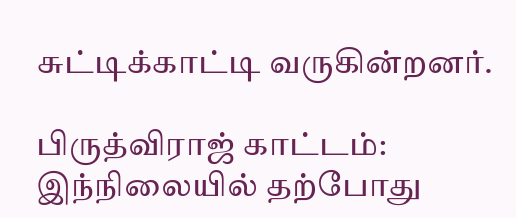சுட்டிக்காட்டி வருகின்றனர்.

பிருத்விராஜ் காட்டம்: இந்நிலையில் தற்போது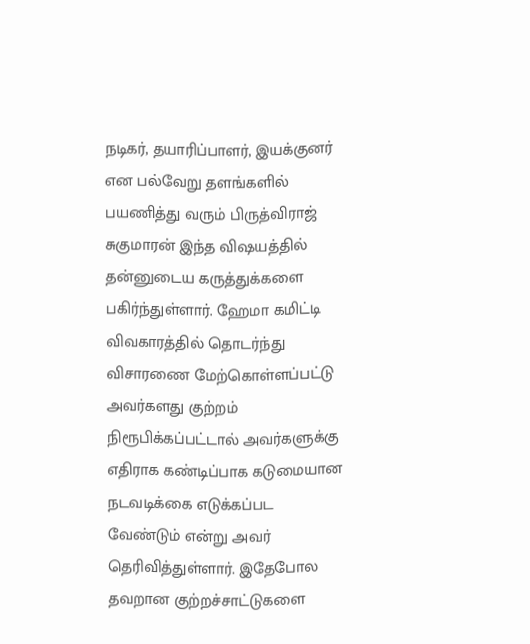நடிகர், தயாரிப்பாளர், இயக்குனர் என பல்வேறு தளங்களில் பயணித்து வரும் பிருத்விராஜ் சுகுமாரன் இந்த விஷயத்தில் தன்னுடைய கருத்துக்களை பகிர்ந்துள்ளார். ஹேமா கமிட்டி விவகாரத்தில் தொடர்ந்து விசாரணை மேற்கொள்ளப்பட்டு அவர்களது குற்றம் நிரூபிக்கப்பட்டால் அவர்களுக்கு எதிராக கண்டிப்பாக கடுமையான நடவடிக்கை எடுக்கப்பட வேண்டும் என்று அவர் தெரிவித்துள்ளார். இதேபோல தவறான குற்றச்சாட்டுகளை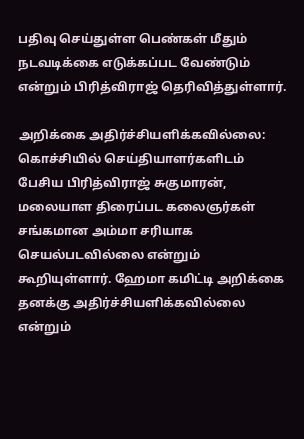பதிவு செய்துள்ள பெண்கள் மீதும் நடவடிக்கை எடுக்கப்பட வேண்டும் என்றும் பிரித்விராஜ் தெரிவித்துள்ளார்.

அறிக்கை அதிர்ச்சியளிக்கவில்லை: கொச்சியில் செய்தியாளர்களிடம் பேசிய பிரித்விராஜ் சுகுமாரன், மலையாள திரைப்பட கலைஞர்கள் சங்கமான அம்மா சரியாக செயல்படவில்லை என்றும் கூறியுள்ளார். ஹேமா கமிட்டி அறிக்கை தனக்கு அதிர்ச்சியளிக்கவில்லை என்றும்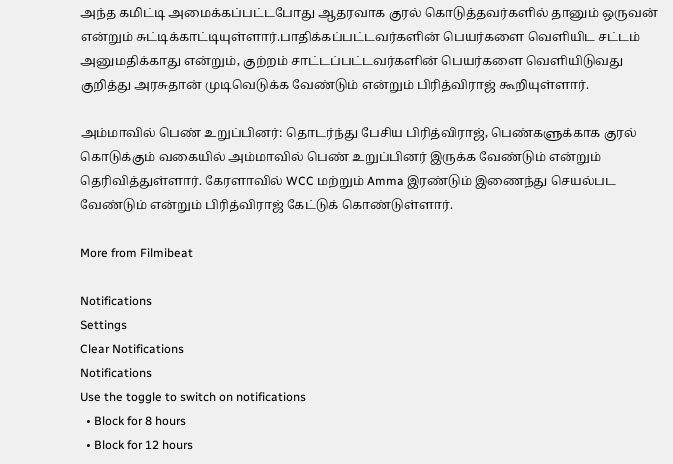அந்த கமிட்டி அமைக்கப்பட்டபோது ஆதரவாக குரல் கொடுத்தவர்களில் தானும் ஒருவன் என்றும் சுட்டிக்காட்டியுள்ளார்.பாதிக்கப்பட்டவர்களின் பெயர்களை வெளியிட சட்டம் அனுமதிக்காது என்றும், குற்றம் சாட்டப்பட்டவர்களின் பெயர்களை வெளியிடுவது குறித்து அரசுதான் முடிவெடுக்க வேண்டும் என்றும் பிரித்விராஜ் கூறியுள்ளார்.

அம்மாவில் பெண் உறுப்பினர்: தொடர்ந்து பேசிய பிரித்விராஜ், பெண்களுக்காக குரல் கொடுக்கும் வகையில் அம்மாவில் பெண் உறுப்பினர் இருக்க வேண்டும் என்றும் தெரிவித்துள்ளார். கேரளாவில் WCC மற்றும் Amma இரண்டும் இணைந்து செயல்பட வேண்டும் என்றும் பிரித்விராஜ் கேட்டுக் கொண்டுள்ளார்.

More from Filmibeat

Notifications
Settings
Clear Notifications
Notifications
Use the toggle to switch on notifications
  • Block for 8 hours
  • Block for 12 hours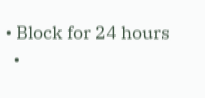• Block for 24 hours
  •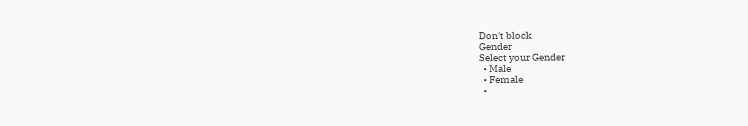Don't block
Gender
Select your Gender
  • Male
  • Female
  •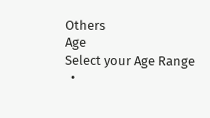Others
Age
Select your Age Range
  •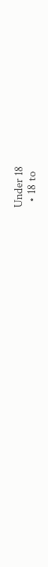Under 18
  • 18 to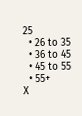25
  • 26 to 35
  • 36 to 45
  • 45 to 55
  • 55+
X